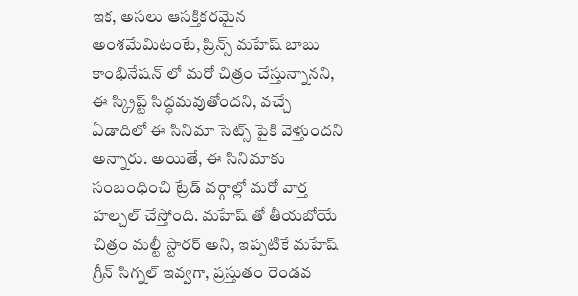ఇక, అసలు ఆసక్తికరమైన అంశమేమిటంటే, ప్రిన్స్ మహేష్ బాబు కాంభినేషన్ లో మరో చిత్రం చేస్తున్నానని, ఈ స్క్రిప్ట్ సిద్ధమవుతోందని, వచ్చే ఏడాదిలో ఈ సినిమా సెట్స్ పైకి వెళ్తుందని అన్నారు. అయితే, ఈ సినిమాకు సంబంధించి ట్రేడ్ వర్గాల్లో మరో వార్త హల్చల్ చేస్తోంది. మహేష్ తో తీయబోయే చిత్రం మల్టీ స్టారర్ అని, ఇప్పటికే మహేష్ గ్రీన్ సిగ్నల్ ఇవ్వగా, ప్రస్తుతం రెండవ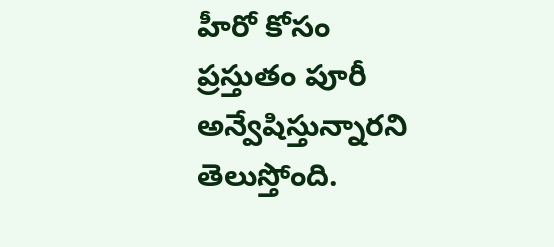హీరో కోసం ప్రస్తుతం పూరీ అన్వేషిస్తున్నారని తెలుస్తోంది.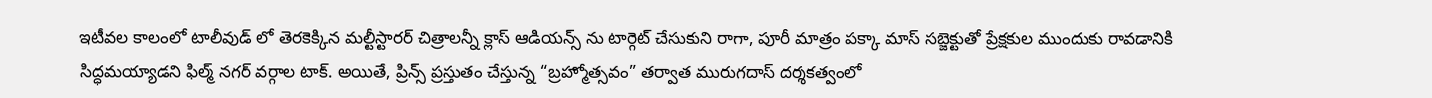ఇటీవల కాలంలో టాలీవుడ్ లో తెరకెక్కిన మల్టీస్టారర్ చిత్రాలన్నీ క్లాస్ ఆడియన్స్ ను టార్గెట్ చేసుకుని రాగా, పూరీ మాత్రం పక్కా మాస్ సబ్జెక్టుతో ప్రేక్షకుల ముందుకు రావడానికి సిద్ధమయ్యాడని ఫిల్మ్ నగర్ వర్గాల టాక్. అయితే, ప్రిన్స్ ప్రస్తుతం చేస్తున్న “బ్రహ్మోత్సవం” తర్వాత మురుగదాస్ దర్శకత్వంలో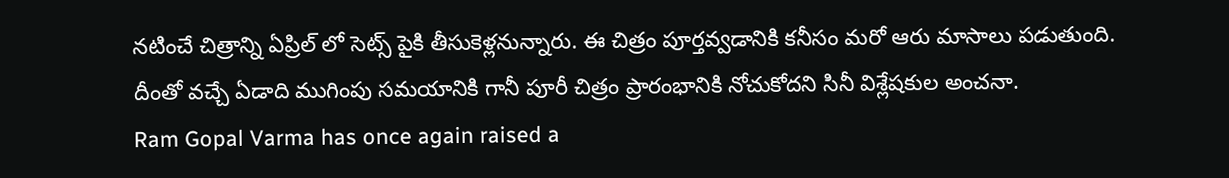నటించే చిత్రాన్ని ఏప్రిల్ లో సెట్స్ పైకి తీసుకెళ్లనున్నారు. ఈ చిత్రం పూర్తవ్వడానికి కనీసం మరో ఆరు మాసాలు పడుతుంది. దీంతో వచ్చే ఏడాది ముగింపు సమయానికి గానీ పూరీ చిత్రం ప్రారంభానికి నోచుకోదని సినీ విశ్లేషకుల అంచనా.
Ram Gopal Varma has once again raised a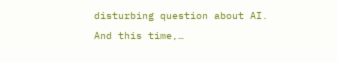disturbing question about AI. And this time,…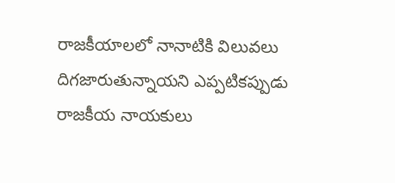రాజకీయాలలో నానాటికి విలువలు దిగజారుతున్నాయని ఎప్పటికప్పుడు రాజకీయ నాయకులు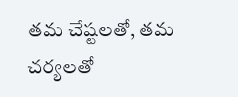తమ చేష్టలతో, తమ చర్యలతో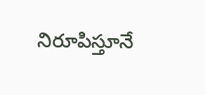నిరూపిస్తూనే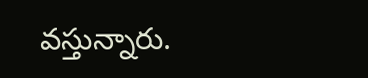వస్తున్నారు.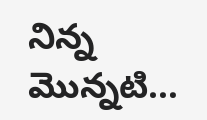నిన్న మొన్నటి…